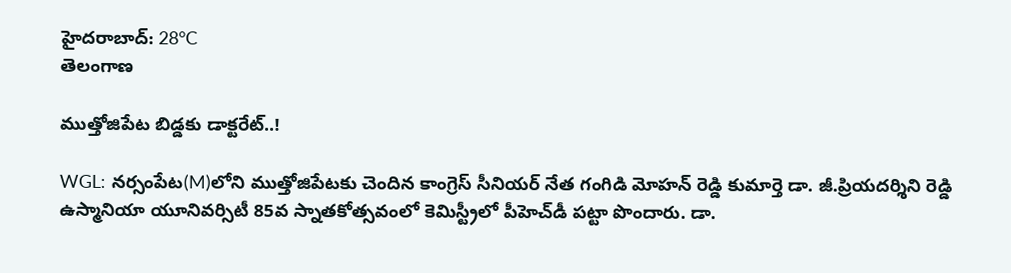హైదరాబాద్: 28°C
తెలంగాణ

ముత్తోజిపేట బిడ్డకు డాక్టరేట్..!

WGL: నర్సంపేట(M)లోని ముత్తోజిపేటకు చెందిన కాంగ్రెస్ సీనియర్ నేత గంగిడి మోహన్ రెడ్డి కుమార్తె డా. జీ.ప్రియదర్శిని రెడ్డి ఉస్మానియా యూనివర్సిటీ 85వ స్నాతకోత్సవంలో కెమిస్ట్రీలో పీహెచ్‌డీ పట్టా పొందారు. డా.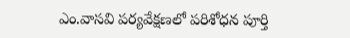ఎం.వాసవి పర్యవేక్షణలో పరిశోధన పూర్తి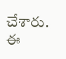చేశారు. ఈ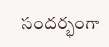సందర్భంగా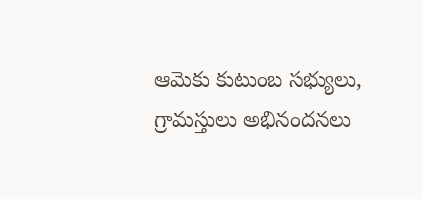ఆమెకు కుటుంబ సభ్యులు, గ్రామస్తులు అభినందనలు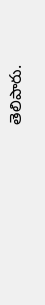తెలిపారు.